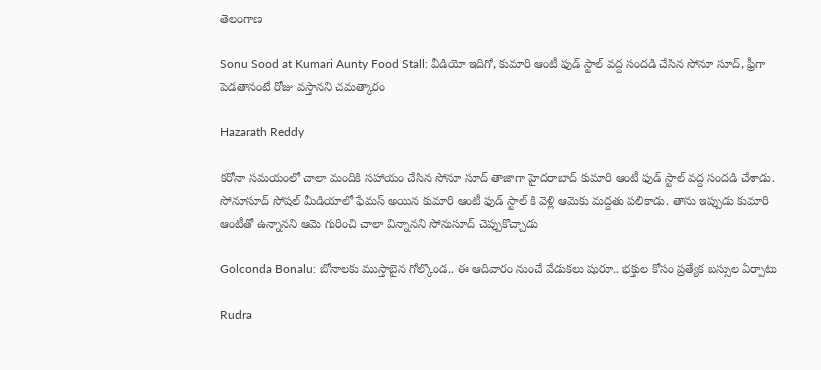తెలంగాణ

Sonu Sood at Kumari Aunty Food Stall: వీడియో ఇదిగో, కుమారి ఆంటీ ఫుడ్ స్టాల్ వద్ద సందడి చేసిన సోనూ సూద్, ఫ్రీగా పెడతానంటే రోజు వస్తానని చమత్కారం

Hazarath Reddy

కరోనా సమయంలో చాలా మందికి సహాయం చేసిన సోనూ సూద్ తాజాగా హైదరాబాద్ కుమారి ఆంటీ ఫుడ్ స్టాల్ వద్ద సందడి చేశాడు. సోనూసూద్ సోషల్ మీడియాలో ఫేమస్ అయిన కుమారి ఆంటీ ఫుడ్ స్టాల్ కి వెళ్లి ఆమెకు మద్దతు పలికాడు. తాను ఇప్పుడు కుమారి ఆంటీతో ఉన్నానని ఆమె గురించి చాలా విన్నానని సోనుసూద్ చెప్పుకొచ్చాడు

Golconda Bonalu: బోనాలకు ముస్తాబైన గోల్కొండ.. ఈ ఆదివారం నుంచే వేడుకలు షురూ.. భక్తుల కోసం ప్రత్యేక బస్సుల ఏర్పాటు

Rudra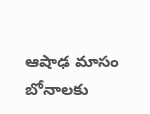ఆషాఢ మాసం బోనాలకు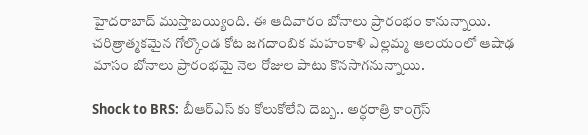హైదరాబాద్ ముస్తాబయ్యింది. ఈ ఆదివారం బోనాలు ప్రారంభం కానున్నాయి. చరిత్రాత్మకమైన గోల్కొండ కోట జగదాంబిక మహంకాళి ఎల్లమ్మ ఆలయంలో ఆషాఢ మాసం బోనాలు ప్రారంభమై నెల రోజుల పాటు కొనసాగనున్నాయి.

Shock to BRS: బీఆర్ఎస్‌ కు కోలుకోలేని దెబ్బ.. అర్ధరాత్రి కాంగ్రెస్‌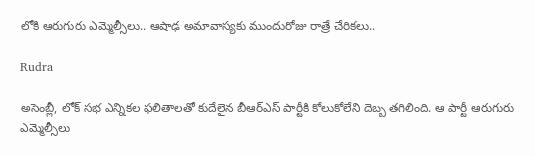లోకి ఆరుగురు ఎమ్మెల్సీలు.. ఆషాఢ అమావాస్యకు ముందురోజు రాత్రే చేరికలు..

Rudra

అసెంబ్లీ, లోక్ సభ ఎన్నికల ఫలితాలతో కుదేలైన బీఆర్ఎస్ పార్టీకి కోలుకోలేని దెబ్బ తగిలింది. ఆ పార్టీ ఆరుగురు ఎమ్మెల్సీలు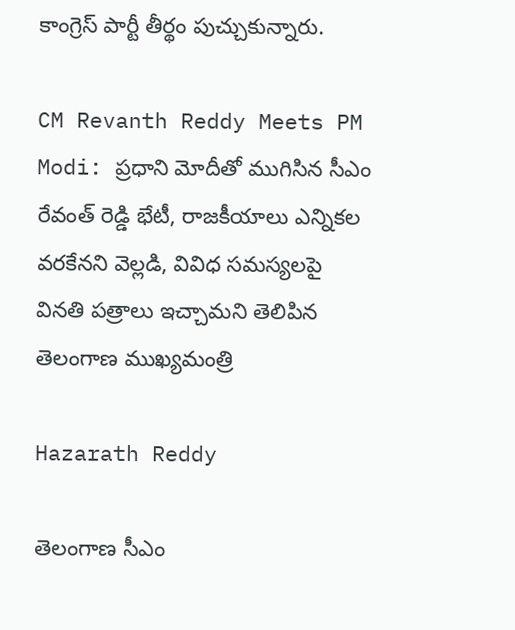కాంగ్రెస్ పార్టీ తీర్థం పుచ్చుకున్నారు.

CM Revanth Reddy Meets PM Modi: ప్రధాని మోదీతో ముగిసిన సీఎం రేవంత్ రెడ్డి భేటీ, రాజకీయాలు ఎన్నికల వరకేనని వెల్లడి, వివిధ సమస్యలపై వినతి పత్రాలు ఇచ్చామని తెలిపిన తెలంగాణ ముఖ్యమంత్రి

Hazarath Reddy

తెలంగాణ సీఎం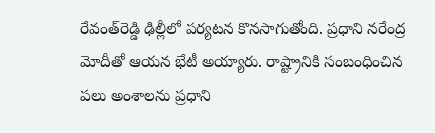రేవంత్‌రెడ్డి ఢిల్లీలో పర్యటన కొనసాగుతోంది. ప్రధాని నరేంద్ర మోదీతో ఆయన భేటీ అయ్యారు. రాష్ట్రానికి సంబంధించిన పలు అంశాలను ప్రధాని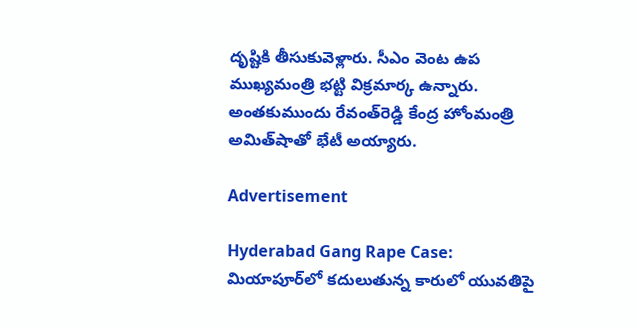దృష్టికి తీసుకువెళ్లారు. సీఎం వెంట ఉప ముఖ్యమంత్రి భట్టి విక్రమార్క ఉన్నారు. అంతకుముందు రేవంత్‌రెడ్డి కేంద్ర హోంమంత్రి అమిత్‌షాతో భేటీ అయ్యారు.

Advertisement

Hyderabad Gang Rape Case: మియాపూర్‌లో కదులుతున్న కారులో యువతిపై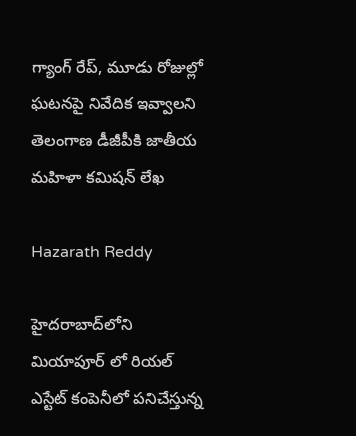గ్యాంగ్ రేప్, మూడు రోజుల్లో ఘటనపై నివేదిక ఇవ్వాలని తెలంగాణ డీజీపీకి జాతీయ మహిళా కమిషన్‌ లేఖ

Hazarath Reddy

హైదరాబాద్‌లోని మియాపూర్ లో రియల్‌ ఎస్టేట్‌ కంపెనీలో పనిచేస్తున్న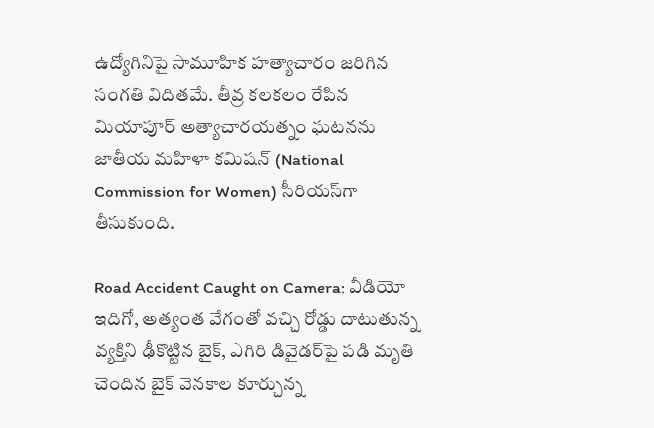ఉద్యోగినిపై సామూహిక హత్యాచారం జరిగిన సంగతి విదితమే. తీవ్ర కలకలం రేపిన మియాపూర్‌ అత్యాచారయత్నం ఘటనను జాతీయ మహిళా కమిషన్‌ (National Commission for Women) సీరియస్‌గా తీసుకుంది.

Road Accident Caught on Camera: వీడియో ఇదిగో, అత్యంత వేగంతో వచ్చి రోడ్డు దాటుతున్న వ్యక్తిని ఢీకొట్టిన బైక్, ఎగిరి డివైడర్‌పై పడి మృతి చెందిన బైక్ వెనకాల కూర్చున్న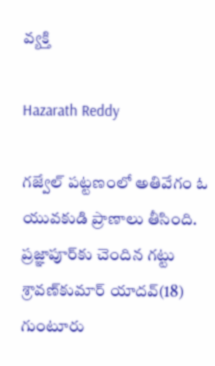వ్యక్తి

Hazarath Reddy

గజ్వేల్‌ పట్టణంలో అతివేగం ఓ యువకుడి ప్రాణాలు తీసింది. ప్రజ్ఞాపూర్‌కు చెందిన గట్టు శ్రావణ్‌కుమార్‌ యాదవ్‌(18) గుంటూరు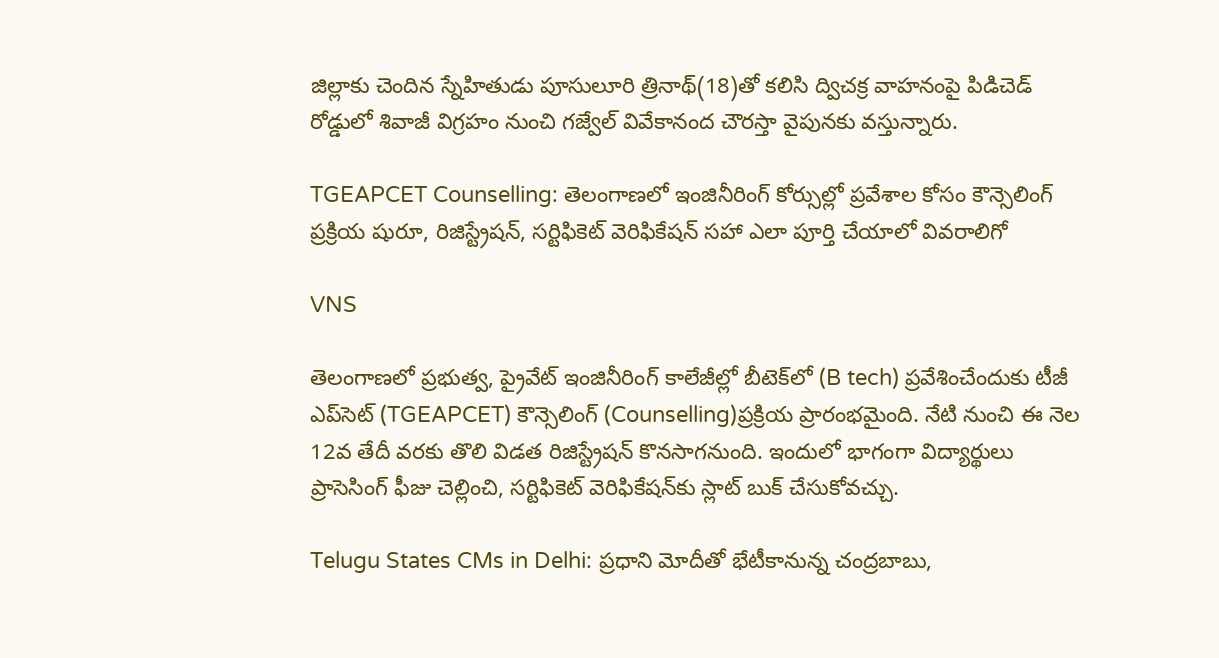జిల్లాకు చెందిన స్నేహితుడు పూసులూరి త్రినాథ్‌(18)తో కలిసి ద్విచక్ర వాహనంపై పిడిచెడ్‌ రోడ్డులో శివాజీ విగ్రహం నుంచి గజ్వేల్‌ వివేకానంద చౌరస్తా వైపునకు వస్తున్నారు.

TGEAPCET Counselling: తెలంగాణ‌లో ఇంజినీరింగ్ కోర్సుల్లో ప్ర‌వేశాల కోసం కౌన్సెలింగ్ ప్ర‌క్రియ షురూ, రిజిస్ట్రేష‌న్, స‌ర్టిఫికెట్ వెరిఫికేష‌న్ స‌హా ఎలా పూర్తి చేయాలో వివ‌రాలిగో

VNS

తెలంగాణ‌లో ప్రభుత్వ, ప్రైవేట్‌ ఇంజినీరింగ్‌ కాలేజీల్లో బీటెక్‌లో (B tech) ప్రవేశించేందుకు టీజీ ఎప్‌సెట్‌ (TGEAPCET) కౌన్సెలింగ్‌ (Counselling)ప్రక్రియ ప్రారంభమైంది. నేటి నుంచి ఈ నెల 12వ తేదీ వరకు తొలి విడత రిజిస్ట్రేషన్‌ కొనసాగనుంది. ఇందులో భాగంగా విద్యార్థులు ప్రాసెసింగ్‌ ఫీజు చెల్లించి, సర్టిఫికెట్‌ వెరిఫికేషన్‌కు స్లాట్‌ బుక్‌ చేసుకోవచ్చు.

Telugu States CMs in Delhi: ప్ర‌ధాని మోదీతో భేటీకానున్న చంద్రబాబు,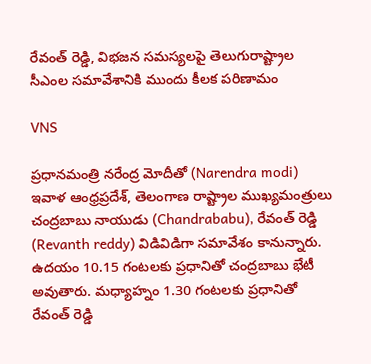రేవంత్ రెడ్డి, విభ‌జ‌న స‌మ‌స్య‌ల‌పై తెలుగురాష్ట్రాల సీఎంల స‌మావేశానికి ముందు కీల‌క ప‌రిణామం

VNS

ప్రధానమంత్రి నరేంద్ర మోదీతో (Narendra modi) ఇవాళ ఆంధ్రప్రదేశ్, తెలంగాణ రాష్ట్రాల ముఖ్యమంత్రులు చంద్రబాబు నాయుడు (Chandrababu), రేవంత్ రెడ్డి (Revanth reddy) విడివిడిగా సమావేశం కానున్నారు. ఉదయం 10.15 గంటలకు ప్రధానితో చంద్రబాబు భేటీ అవుతారు. మధ్యాహ్నం 1.30 గంటలకు ప్రధానితో రేవంత్ రెడ్డి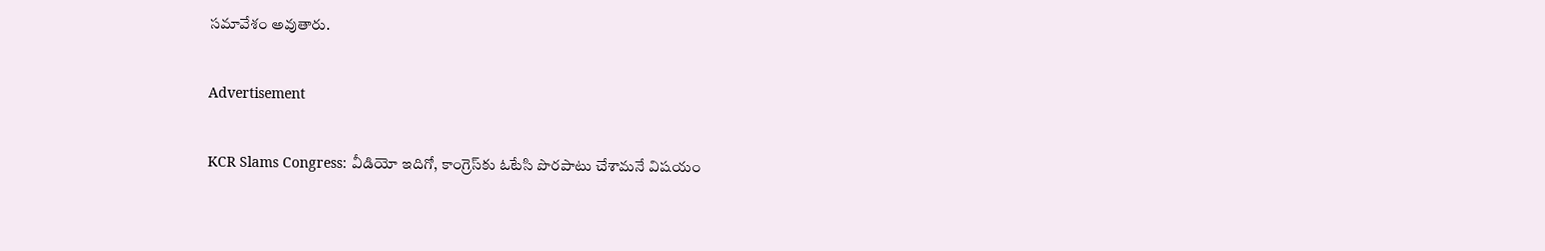సమావేశం అవుతారు.

Advertisement

KCR Slams Congress: వీడియో ఇదిగో, కాంగ్రెస్‌కు ఓటేసి పొరపాటు చేశామనే విషయం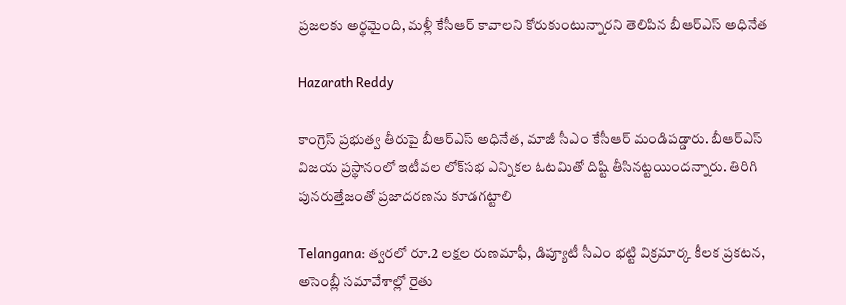ప్రజలకు అర్థమైంది, మళ్లీ కేసీఆర్ కావాలని కోరుకుంటున్నారని తెలిపిన బీఆర్ఎస్ అధినేత

Hazarath Reddy

కాంగ్రెస్ ప్రభుత్వ తీరుపై బీఆర్‌ఎస్‌ అధినేత, మాజీ సీఎం కేసీఆర్‌ మండిపడ్డారు. బీఆర్ఎస్ విజయ ప్రస్థానంలో ఇటీవల లోక్‌సభ ఎన్నికల ఓటమితో దిష్టి తీసినట్టయిందన్నారు. తిరిగి పునరుత్తేజంతో ప్రజాదరణను కూడగట్టాలి

Telangana: త్వరలో రూ.2 లక్షల రుణమాఫీ, డిప్యూటీ సీఎం భట్టి విక్రమార్క కీలక ప్రకటన, అసెంబ్లీ సమావేశాల్లో రైతు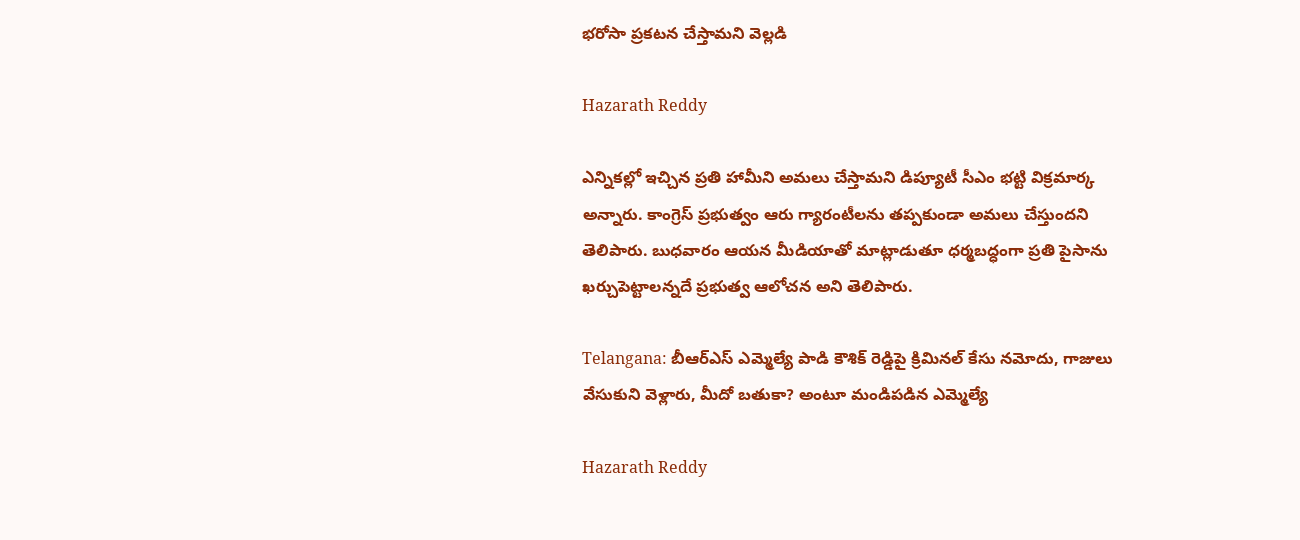భరోసా ప్రకటన చేస్తామని వెల్లడి

Hazarath Reddy

ఎన్నికల్లో ఇచ్చిన ప్రతి హామీని అమలు చేస్తామని డిప్యూటీ సీఎం భట్టి విక్రమార్క అన్నారు. కాంగ్రెస్‌ ప్రభుత్వం ఆరు గ్యారంటీలను తప్పకుండా అమలు చేస్తుందని తెలిపారు. బుధవారం ఆయన మీడియాతో మాట్లాడుతూ ధర్మబద్ధంగా ప్రతి పైసాను ఖర్చుపెట్టాలన్నదే ప్రభుత్వ ఆలోచన అని తెలిపారు.

Telangana: బీఆర్ఎస్ ఎమ్మెల్యే పాడి కౌశిక్ రెడ్డిపై క్రిమినల్ కేసు నమోదు, గాజులు వేసుకుని వెళ్లారు, మీదో బతుకా? అంటూ మండిపడిన ఎమ్మెల్యే

Hazarath Reddy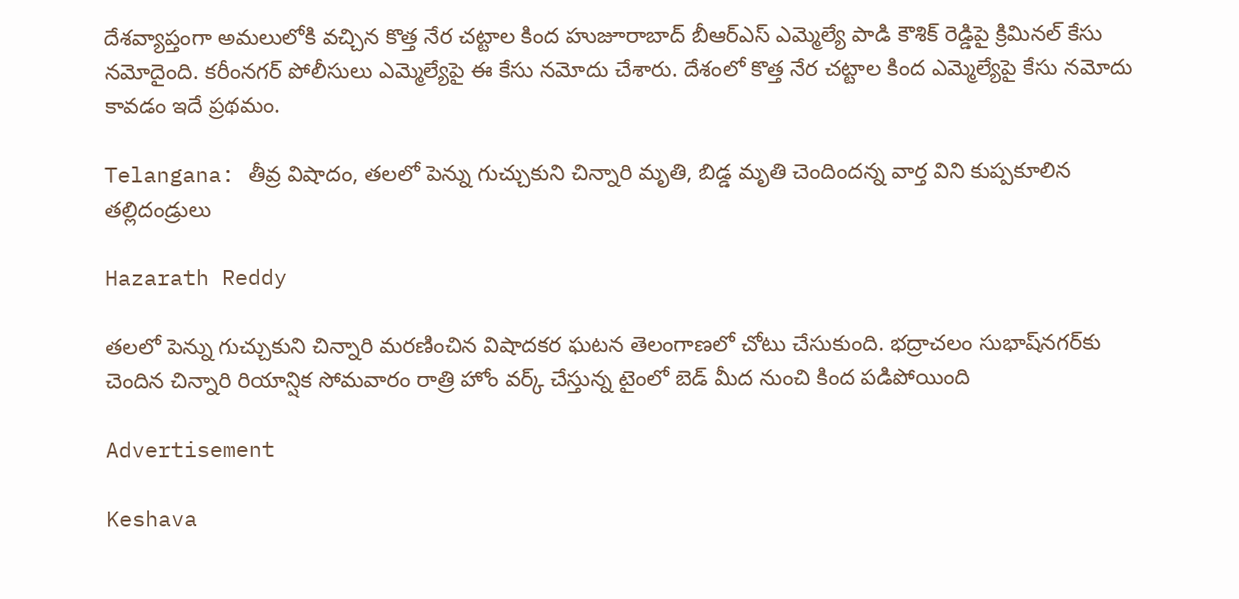దేశవ్యాప్తంగా అమలులోకి వచ్చిన కొత్త నేర చట్టాల కింద హుజూరాబాద్ బీఆర్ఎస్ ఎమ్మెల్యే పాడి కౌశిక్ రెడ్డిపై క్రిమినల్ కేసు నమోదైంది. కరీంనగర్ పోలీసులు ఎమ్మెల్యేపై ఈ కేసు నమోదు చేశారు. దేశంలో కొత్త నేర చట్టాల కింద ఎమ్మెల్యేపై కేసు నమోదు కావడం ఇదే ప్రథమం.

Telangana: తీవ్ర విషాదం, తలలో పెన్ను గుచ్చుకుని చిన్నారి మృతి, బిడ్డ మృతి చెందిందన్న వార్త విని కుప్పకూలిన తల్లిదండ్రులు

Hazarath Reddy

తలలో పెన్ను గుచ్చుకుని చిన్నారి మరణించిన విషాదకర ఘటన తెలంగాణలో చోటు చేసుకుంది. భద్రాచలం సుభాష్‌నగర్‌కు చెందిన చిన్నారి రియాన్షిక సోమవారం రాత్రి హోం వర్క్‌ చేస్తున్న టైంలో బెడ్‌ మీద నుంచి కింద పడిపోయింది

Advertisement

Keshava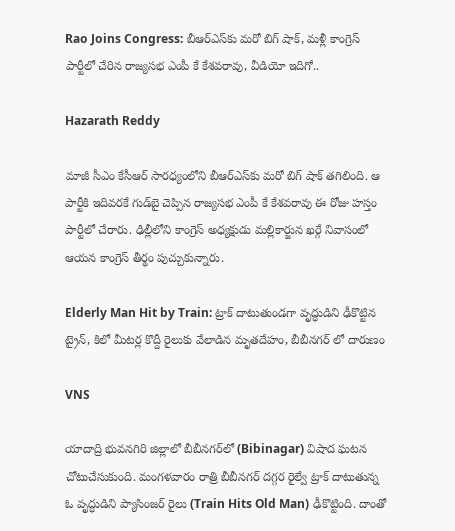Rao Joins Congress: బీఆర్ఎస్‌కు మరో బిగ్ షాక్, మళ్లీ కాంగ్రెస్ పార్టీలో చేరిన రాజ్యసభ ఎంపీ కే కేశవరావు, వీడియో ఇదిగో..

Hazarath Reddy

మాజీ సీఎం కేసీఆర్ సారధ్యంలోని బీఆర్ఎస్‌కు మరో బిగ్ షాక్ తగిలింది. ఆ పార్టీకి ఇదివరకే గుడ్‌బై చెప్పిన రాజ్యసభ ఎంపీ కే కేశవరావు ఈ రోజు హస్తం పార్టీలో చేరారు. ఢిల్లీలోని కాంగ్రెస్ అధ్యక్షుడు మల్లికార్జున ఖర్గే నివాసంలో ఆయన కాంగ్రెస్ తీర్థం పుచ్చుకున్నారు.

Elderly Man Hit by Train: ట్రాక్ దాటుతుండ‌గా వృద్ధుడిని ఢీకొట్టిన ట్రైన్, కిలో మీట‌ర్ల కొద్దీ రైలుకు వేలాడిన మృత‌దేహం, బీబీన‌గ‌ర్ లో దారుణం

VNS

యాదాద్రి భువనగిరి జిల్లాలో బీబీనగర్‌లో (Bibinagar) విషాద ఘటన చోటుచేసుకుంది. మంగళవారం రాత్రి బీబీనగర్‌ దగ్గర రైల్వే ట్రాక్‌ దాటుతున్న ఓ వృద్ధుడిని ప్యాసింజర్‌ రైలు (Train Hits Old Man) ఢీకొట్టింది. దాంతో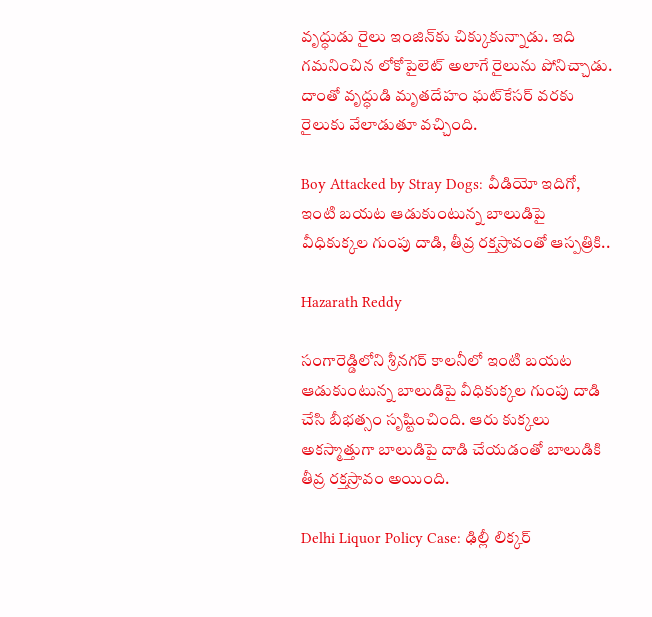వృద్ధుడు రైలు ఇంజిన్‌కు చిక్కుకున్నాడు. ఇది గమనించిన లోకోపైలెట్‌ అలాగే రైలును పోనిచ్చాడు. దాంతో వృద్ధుడి మృతదేహం ఘట్‌కేసర్‌ వరకు రైలుకు వేలాడుతూ వచ్చింది.

Boy Attacked by Stray Dogs: వీడియో ఇదిగో, ఇంటి బయట ఆడుకుంటున్న బాలుడిపై వీధికుక్కల గుంపు దాడి, తీవ్ర రక్తస్రావంతో ఆస్పత్రికి..

Hazarath Reddy

సంగారెడ్డిలోని శ్రీనగర్‌ కాలనీలో ఇంటి బయట ఆడుకుంటున్న బాలుడిపై వీధికుక్కల గుంపు దాడి చేసి బీభత్సం సృష్టించింది. ఆరు కుక్కలు అకస్మాత్తుగా బాలుడిపై దాడి చేయడంతో బాలుడికి తీవ్ర రక్తస్రావం అయింది.

Delhi Liquor Policy Case: ఢిల్లీ లిక్కర్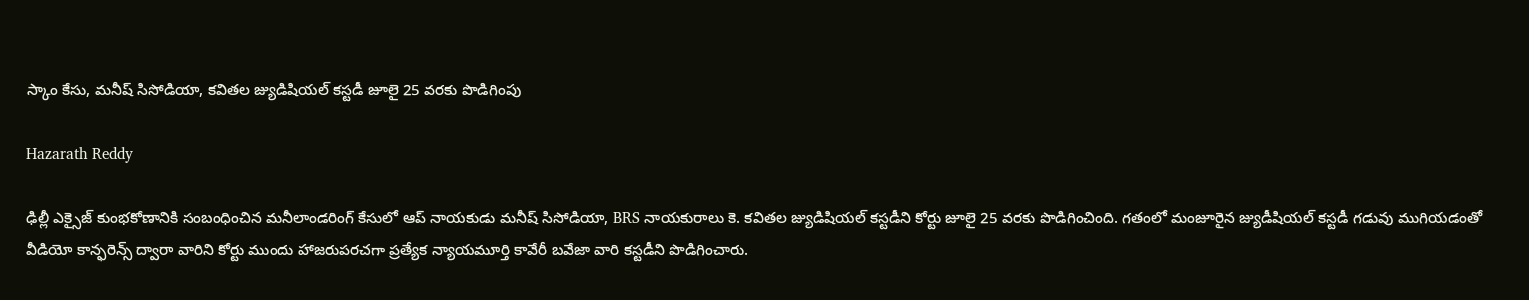స్కాం కేసు, మనీష్ సిసోడియా, కవితల జ్యుడిషియల్ కస్టడీ జూలై 25 వరకు పొడిగింపు

Hazarath Reddy

ఢిల్లీ ఎక్సైజ్ కుంభకోణానికి సంబంధించిన మనీలాండరింగ్ కేసులో ఆప్ నాయకుడు మనీష్ సిసోడియా, BRS నాయకురాలు కె. కవితల జ్యుడిషియల్ కస్టడీని కోర్టు జూలై 25 వరకు పొడిగించింది. గతంలో మంజూరైన జ్యుడీషియల్ కస్టడీ గడువు ముగియడంతో వీడియో కాన్ఫరెన్స్ ద్వారా వారిని కోర్టు ముందు హాజరుపరచగా ప్రత్యేక న్యాయమూర్తి కావేరీ బవేజా వారి కస్టడీని పొడిగించారు.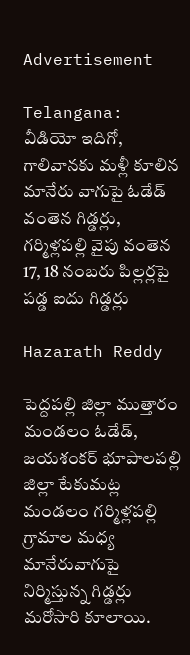Advertisement

Telangana: వీడియో ఇదిగో, గాలివానకు మళ్లీ కూలిన మానేరు వాగుపై ఓడేడ్‌ వంతెన గిడ్డర్లు, గర్మిళ్లపల్లి వైపు వంతెన 17, 18 నంబరు పిల్లర్లపై పడ్డ ఐదు గిడ్డర్లు

Hazarath Reddy

పెద్దపల్లి జిల్లా ముత్తారం మండలం ఓడేడ్, జయశంకర్‌ భూపాలపల్లి జిల్లా టేకుమట్ల మండలం గర్మిళ్లపల్లి గ్రామాల మధ్య మానేరువాగుపై నిర్మిస్తున్న గిడ్డర్లు మరోసారి కూలాయి.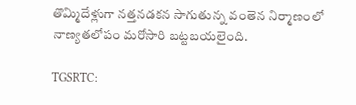తొమ్మిదేళ్లుగా నత్తనడకన సాగుతున్న వంతెన నిర్మాణంలో నాణ్యతలోపం మరోసారి బట్టబయలైంది.

TGSRTC: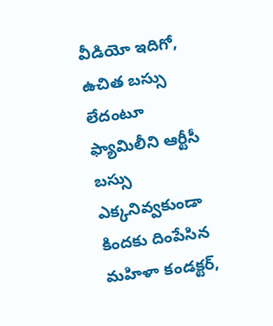వీడియో ఇదిగో, ఉచిత బస్సు లేదంటూ ఫ్యామిలీని ఆర్టీసీ బస్సు ఎక్కనివ్వకుండా కిందకు దింపేసిన మహిళా కండక్టర్,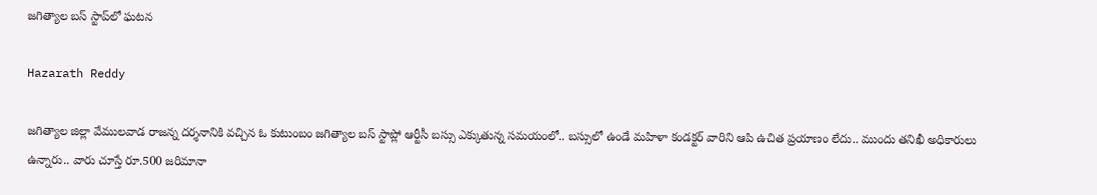జగిత్యాల బస్ స్టాప్‌లో ఘటన

Hazarath Reddy

జగిత్యాల జిల్లా వేములవాడ రాజన్న దర్శనానికి వచ్చిన ఓ కుటుంబం జగిత్యాల బస్ స్టాప్లో ఆర్టీసీ బస్సు ఎక్కుతున్న సమయంలో.. బస్సులో ఉండే మహిళా కండక్టర్ వారిని ఆపి ఉచిత ప్రయాణం లేదు.. ముందు తనిఖీ అధికారులు ఉన్నారు.. వారు చూస్తే రూ.500 జరిమానా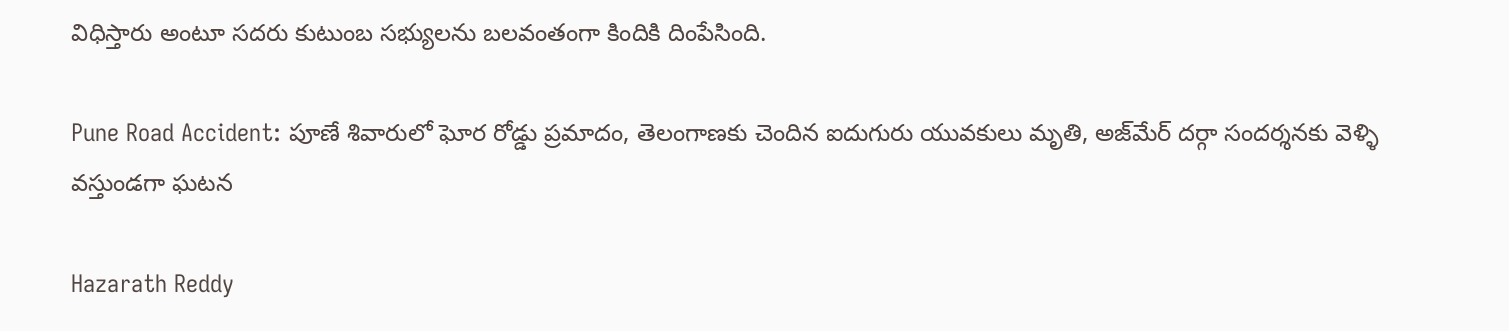విధిస్తారు అంటూ సదరు కుటుంబ సభ్యులను బలవంతంగా కిందికి దింపేసింది.

Pune Road Accident: పూణే శివారులో ఘోర రోడ్డు ప్రమాదం, తెలంగాణకు చెందిన ఐదుగురు యువకులు మృతి, అజ్‌మేర్‌ దర్గా సందర్శనకు వెళ్ళి వస్తుండగా ఘటన

Hazarath Reddy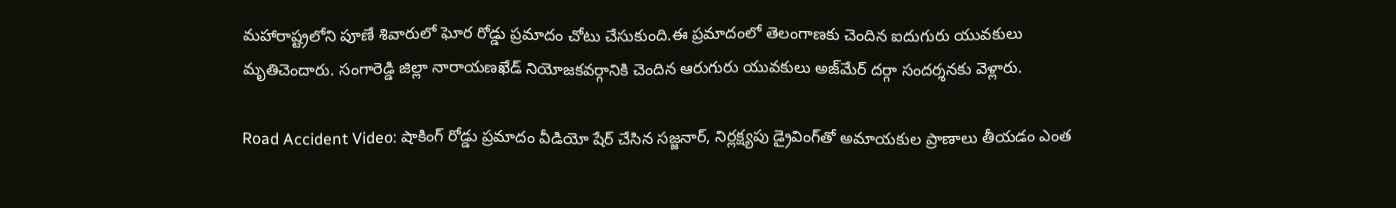మహారాష్ట్రలోని పూణే శివారులో ఘోర రోడ్డు ప్రమాదం చోటు చేసుకుంది.ఈ ప్రమాదంలో తెలంగాణకు చెందిన ఐదుగురు యువకులు మృతిచెందారు. సంగారెడ్డి జిల్లా నారాయణఖేడ్‌ నియోజకవర్గానికి చెందిన ఆరుగురు యువకులు అజ్‌మేర్‌ దర్గా సందర్శనకు వెళ్లారు.

Road Accident Video: షాకింగ్ రోడ్డు ప్రమాదం వీడియో షేర్ చేసిన సజ్జనార్, నిర్లక్ష్యపు డ్రైవింగ్‌తో అమాయకుల ప్రాణాలు తీయడం ఎంత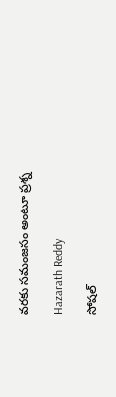వరకు సమంజసం అంటూ ప్రశ్న

Hazarath Reddy

సోషల్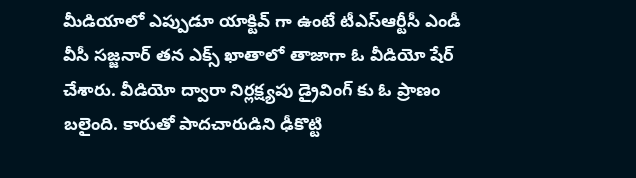మీడియాలో ఎప్పుడూ యాక్టివ్ గా ఉంటే టీఎస్ఆర్టీసీ ఎండీ వీసీ సజ్జనార్ తన ఎక్స్ ఖాతాలో తాజాగా ఓ వీడియో షేర్ చేశారు. వీడియో ద్వారా నిర్లక్ష్యపు డ్రైవింగ్ కు ఓ ప్రాణం బలైంది. కారుతో పాదచారుడిని ఢీకొట్టి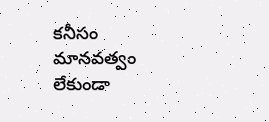కనీసం మానవత్వం లేకుండా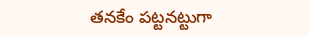తనకేం పట్టనట్టుగా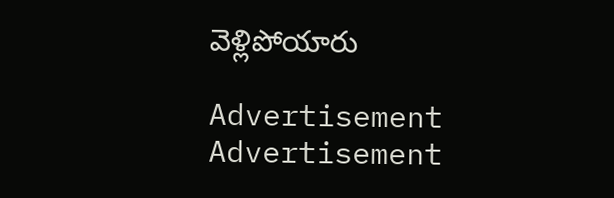వెళ్లిపోయారు

Advertisement
Advertisement